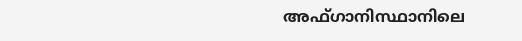അഫ്ഗാനിസ്ഥാനിലെ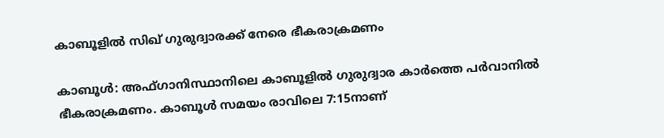കാബൂളില്‍ സിഖ് ഗുരുദ്വാരക്ക് നേരെ ഭീകരാക്രമണം

കാബൂള്‍: അഫ്ഗാനിസ്ഥാനിലെ കാബൂളില്‍ ഗുരുദ്വാര കാര്‍ത്തെ പര്‍വാനില്‍ ഭീകരാക്രമണം. കാബൂള്‍ സമയം രാവിലെ 7:15നാണ്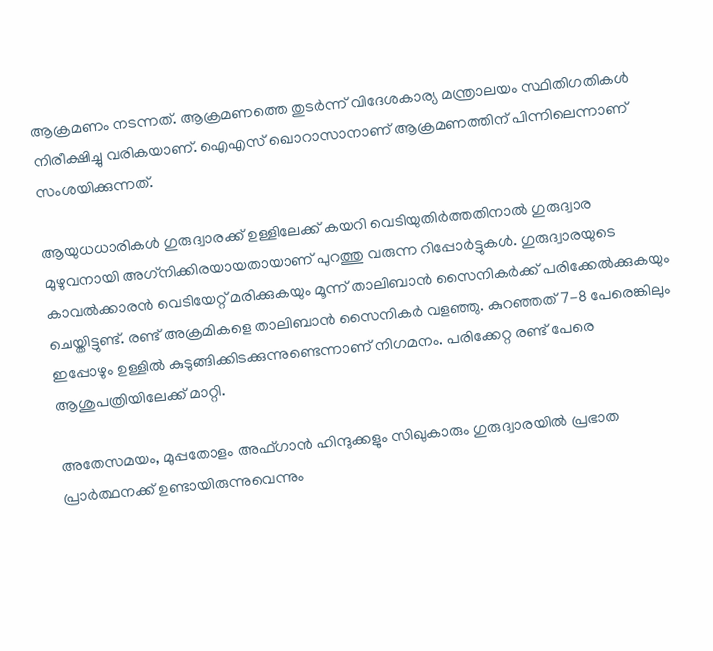ആക്രമണം നടന്നത്. ആക്രമണത്തെ തുടര്‍ന്ന് വിദേശകാര്യ മന്ത്രാലയം സ്ഥിതിഗതികള്‍ നിരീക്ഷിച്ചു വരികയാണ്. ഐഎസ് ഖൊറാസാനാണ് ആക്രമണത്തിന് പിന്നിലെന്നാണ് സംശയിക്കുന്നത്.

ആയുധധാരികള്‍ ഗുരുദ്വാരക്ക് ഉള്ളിലേക്ക് കയറി വെടിയുതിര്‍ത്തതിനാല്‍ ഗുരുദ്വാര മുഴുവനായി അഗ്‌നിക്കിരയായതായാണ് പുറത്തു വരുന്ന റിപ്പോര്‍ട്ടുകള്‍. ഗുരുദ്വാരയുടെ കാവല്‍ക്കാരന്‍ വെടിയേറ്റ് മരിക്കുകയും മൂന്ന് താലിബാന്‍ സൈനികര്‍ക്ക് പരിക്കേല്‍ക്കുകയും ചെയ്തിട്ടുണ്ട്. രണ്ട് അക്രമികളെ താലിബാന്‍ സൈനികര്‍ വളഞ്ഞു. കുറഞ്ഞത് 7-8 പേരെങ്കിലും ഇപ്പോഴും ഉള്ളില്‍ കുടുങ്ങിക്കിടക്കുന്നുണ്ടെന്നാണ് നിഗമനം. പരിക്കേറ്റ രണ്ട് പേരെ ആശുപത്രിയിലേക്ക് മാറ്റി.

അതേസമയം, മുപ്പതോളം അഫ്ഗാന്‍ ഹിന്ദുക്കളും സിഖുകാരും ഗുരുദ്വാരയില്‍ പ്രഭാത പ്രാര്‍ത്ഥനക്ക് ഉണ്ടായിരുന്നുവെന്നും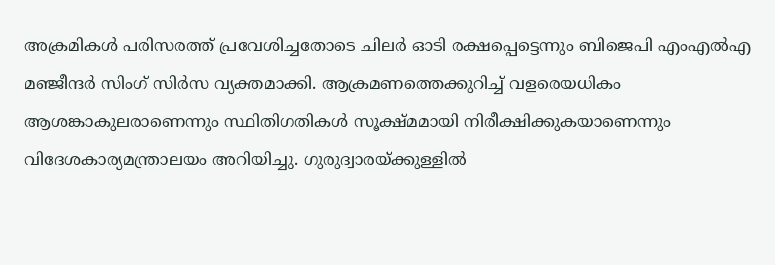അക്രമികള്‍ പരിസരത്ത് പ്രവേശിച്ചതോടെ ചിലര്‍ ഓടി രക്ഷപ്പെട്ടെന്നും ബിജെപി എംഎല്‍എ മഞ്ജീന്ദര്‍ സിംഗ് സിര്‍സ വ്യക്തമാക്കി. ആക്രമണത്തെക്കുറിച്ച് വളരെയധികം ആശങ്കാകുലരാണെന്നും സ്ഥിതിഗതികള്‍ സൂക്ഷ്മമായി നിരീക്ഷിക്കുകയാണെന്നും വിദേശകാര്യമന്ത്രാലയം അറിയിച്ചു. ഗുരുദ്വാരയ്ക്കുള്ളില്‍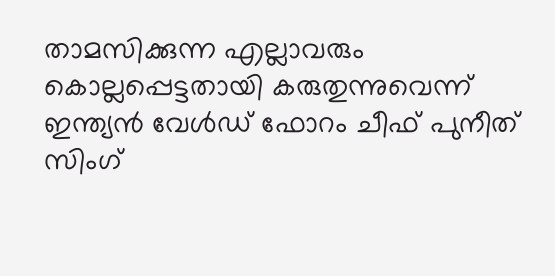താമസിക്കുന്ന എല്ലാവരും കൊല്ലപ്പെട്ടതായി കരുതുന്നുവെന്ന് ഇന്ത്യന്‍ വേള്‍ഡ് ഫോറം ചീഫ് പുനീത് സിംഗ്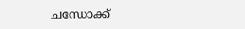ചന്ധോക്ക്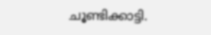ചൂണ്ടിക്കാട്ടി.